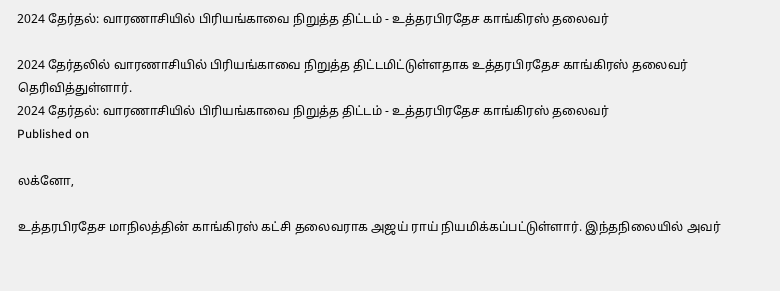2024 தேர்தல்: வாரணாசியில் பிரியங்காவை நிறுத்த திட்டம் - உத்தரபிரதேச காங்கிரஸ் தலைவர்

2024 தேர்தலில் வாரணாசியில் பிரியங்காவை நிறுத்த திட்டமிட்டுள்ளதாக உத்தரபிரதேச காங்கிரஸ் தலைவர் தெரிவித்துள்ளார்.
2024 தேர்தல்: வாரணாசியில் பிரியங்காவை நிறுத்த திட்டம் - உத்தரபிரதேச காங்கிரஸ் தலைவர்
Published on

லக்னோ,

உத்தரபிரதேச மாநிலத்தின் காங்கிரஸ் கட்சி தலைவராக அஜய் ராய் நியமிக்கப்பட்டுள்ளார். இந்தநிலையில் அவர்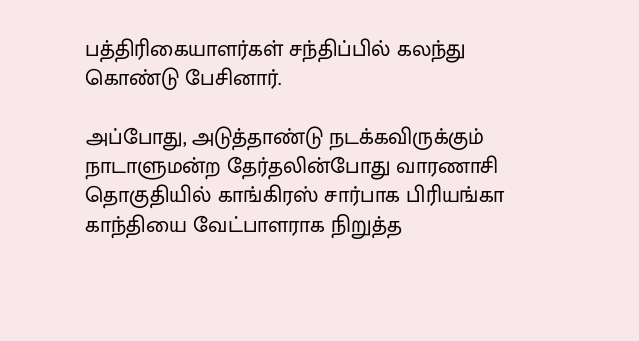பத்திரிகையாளர்கள் சந்திப்பில் கலந்து கொண்டு பேசினார்.

அப்போது, அடுத்தாண்டு நடக்கவிருக்கும் நாடாளுமன்ற தேர்தலின்போது வாரணாசி தொகுதியில் காங்கிரஸ் சார்பாக பிரியங்கா காந்தியை வேட்பாளராக நிறுத்த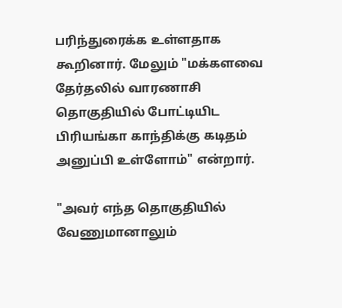பரிந்துரைக்க உள்ளதாக கூறினார். மேலும் "மக்களவை தேர்தலில் வாரணாசி தொகுதியில் போட்டியிட பிரியங்கா காந்திக்கு கடிதம் அனுப்பி உள்ளோம்" என்றார்.

"அவர் எந்த தொகுதியில் வேணுமானாலும்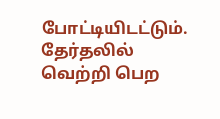போட்டியிடட்டும். தேர்தலில் வெற்றி பெற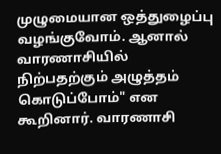முழுமையான ஒத்துழைப்பு வழங்குவோம். ஆனால் வாரணாசியில் நிற்பதற்கும் அழுத்தம் கொடுப்போம்" என கூறினார். வாரணாசி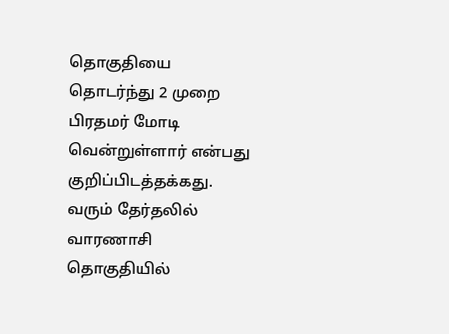தொகுதியை தொடர்ந்து 2 முறை பிரதமர் மோடி வென்றுள்ளார் என்பது குறிப்பிடத்தக்கது. வரும் தேர்தலில் வாரணாசி தொகுதியில்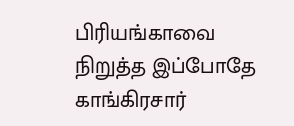பிரியங்காவை நிறுத்த இப்போதே காங்கிரசார்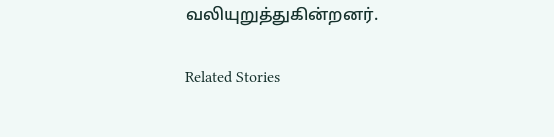வலியுறுத்துகின்றனர்.

Related Stories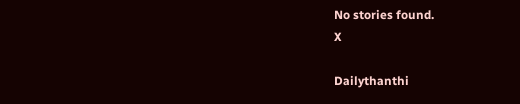No stories found.
X

Dailythanthi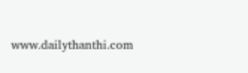www.dailythanthi.com